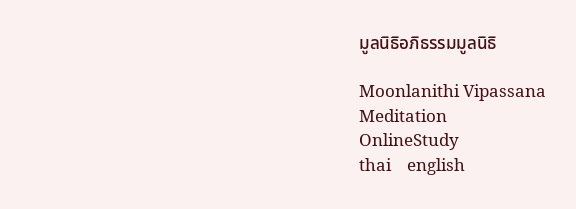มูลนิธิอภิธรรมมูลนิธิ

Moonlanithi Vipassana
Meditation
OnlineStudy
thai    english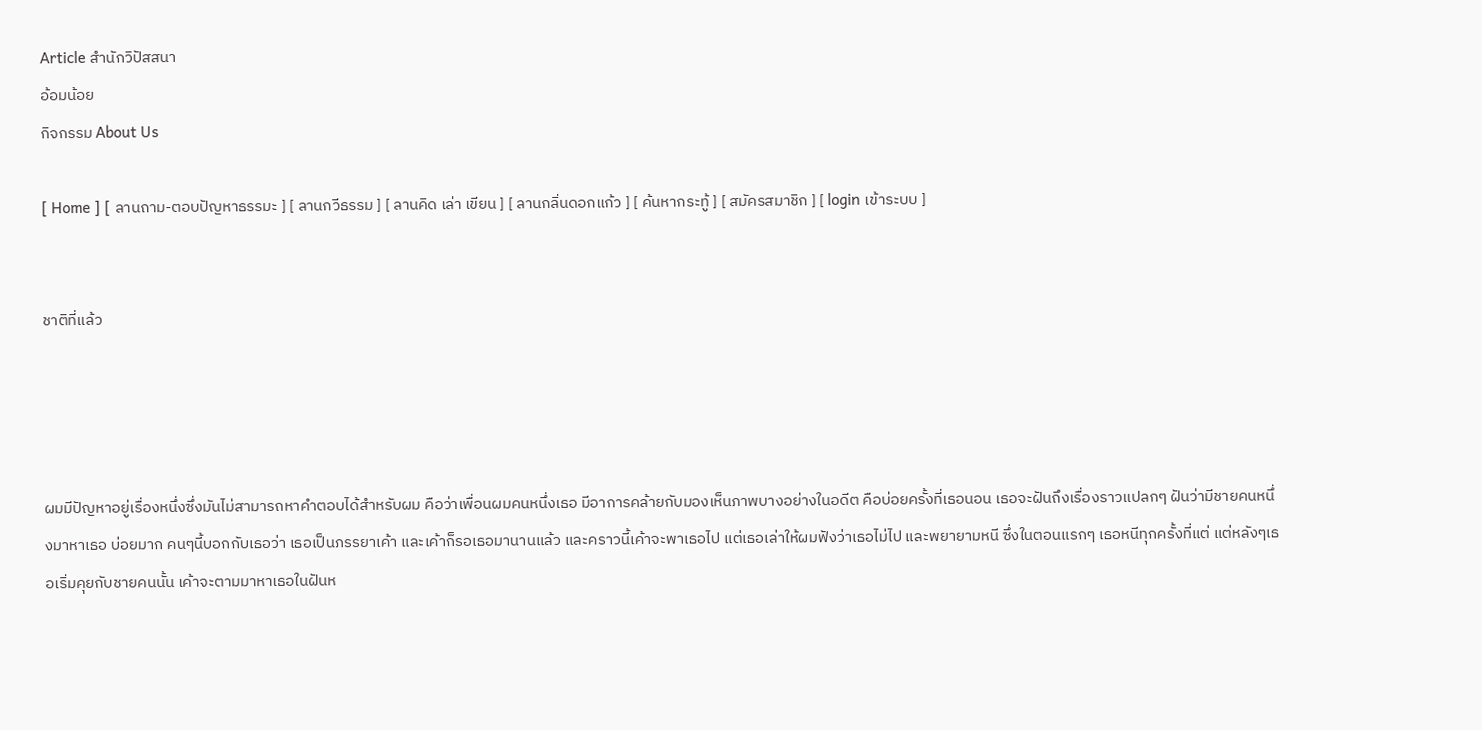Article สำนักวิปัสสนา
อ้อมน้อย
กิจกรรม About Us

[ Home ] [ ลานถาม-ตอบปัญหาธรรมะ ] [ ลานกวีธรรม ] [ ลานคิด เล่า เขียน ] [ ลานกลิ่นดอกแก้ว ] [ ค้นหากระทู้ ] [ สมัครสมาชิก ] [ login เข้าระบบ ]


ชาติที่แล้ว




ผมมีปัญหาอยู่เรื่องหนึ่งซึ่งมันไม่สามารถหาคำตอบได้สำหรับผม คือว่าเพื่อนผมคนหนึ่งเธอ มีอาการคล้ายกับมองเห็นภาพบางอย่างในอดีต คือบ่อยครั้งที่เธอนอน เธอจะฝันถึงเรื่องราวแปลกๆ ฝันว่ามีชายคนหนึ่งมาหาเธอ บ่อยมาก คนๆนี้บอกกับเธอว่า เธอเป็นภรรยาเค้า และเค้าก็รอเธอมานานแล้ว และคราวนี้เค้าจะพาเธอไป แต่เธอเล่าให้ผมฟังว่าเธอไม่ไป และพยายามหนี ซึ่งในตอนแรกๆ เธอหนีทุกครั้งที่แต่ แต่หลังๆเธอเริ่มคุยกับชายคนนั้น เค้าจะตามมาหาเธอในฝันห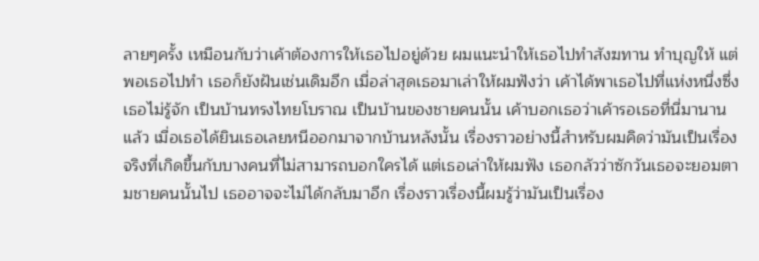ลายๆครั้ง เหมือนกับว่าเค้าต้องการให้เธอไปอยู่ด้วย ผมแนะนำให้เธอไปทำสังฆทาน ทำบุญให้ แต่พอเธอไปทำ เธอก็ยังฝันเช่นเดิมอีก เมื่อล่าสุดเธอมาเล่าให้ผมฟังว่า เค้าได้พาเธอไปที่แห่งหนึ่งซึ่งเธอไม่รู้จัก เป็นบ้านทรงไทยโบราณ เป็นบ้านของชายคนนั้น เค้าบอกเธอว่าเค้ารอเธอที่นี่มานานแล้ว เมื่อเธอได้ยินเธอเลยหนีออกมาจากบ้านหลังนั้น เรื่องราวอย่างนี้สำหรับผมคิดว่ามันเป็นเรื่องจริงที่เกิดขึ้นกับบางคนที่ไม่สามารถบอกใครได้ แต่เธอเล่าให้ผมฟัง เธอกลัวว่าซักวันเธอจะยอมตามชายคนนั้นไป เธออาจจะไม่ได้กลับมาอีก เรื่องราวเรื่องนี้ผมรู้ว่ามันเป็นเรื่อง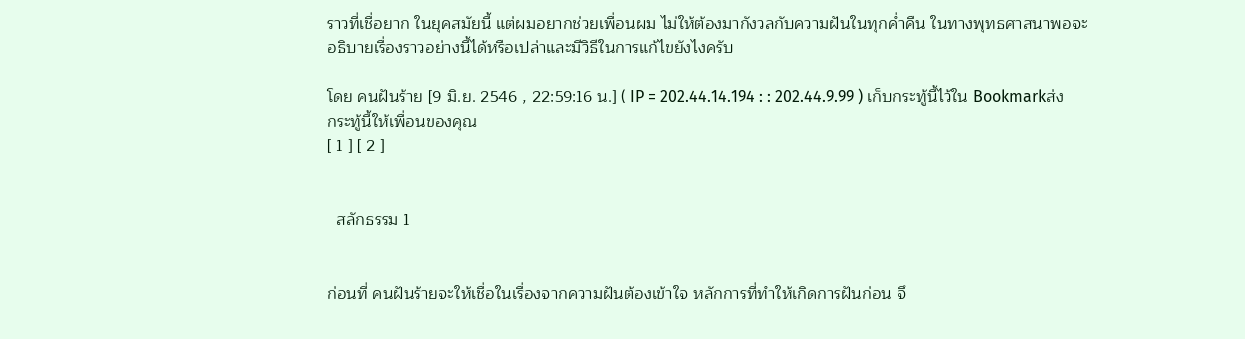ราวที่เชื่อยาก ในยุคสมัยนี้ แต่ผมอยากช่วยเพื่อนผม ไม่ให้ต้องมากังวลกับความฝันในทุกค่ำคืน ในทางพุทธศาสนาพอจะอธิบายเรื่องราวอย่างนี้ได้หรือเปล่าและมีวิธีในการแก้ไขยังไงครับ

โดย คนฝันร้าย [9 มิ.ย. 2546 , 22:59:16 น.] ( IP = 202.44.14.194 : : 202.44.9.99 ) เก็บกระทู้นี้ไว้ใน Bookmarkส่งกระทู้นี้ให้เพื่อนของคุณ
[ 1 ] [ 2 ]


  สลักธรรม 1


ก่อนที่ คนฝันร้ายจะให้เชื่อในเรื่องจากความฝันต้องเข้าใจ หลักการที่ทำให้เกิดการฝันก่อน จึ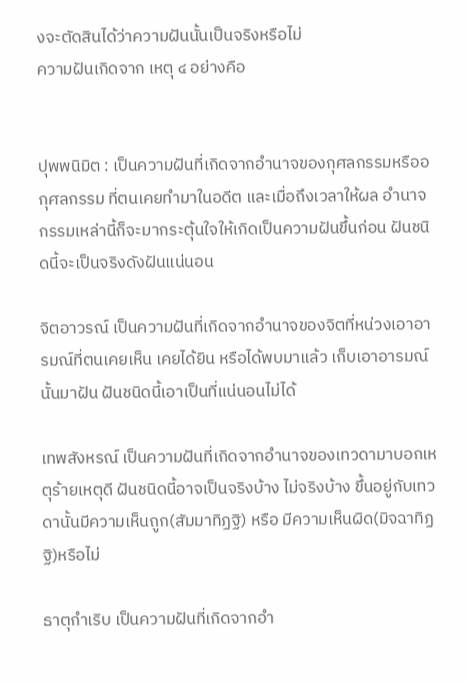งจะตัดสินได้ว่าความฝันนั้นเป็นจริงหรือไม่
ความฝันเกิดจาก เหตุ ๔ อย่างคือ


ปุพพนิมิต : เป็นความฝันที่เกิดจากอำนาจของกุศลกรรมหรืออกุศลกรรม ที่ตนเคยทำมาในอดีต และเมื่อถึงเวลาให้ผล อำนาจกรรมเหล่านี้ก็จะมากระตุ้นใจให้เกิดเป็นความฝันขึ้นก่อน ฝันชนิดนี้จะเป็นจริงดังฝันแน่นอน

จิตอาวรณ์ เป็นความฝันที่เกิดจากอำนาจของจิตที่หน่วงเอาอารมณ์ที่ตนเคยเห็น เคยได้ยิน หรือได้พบมาแล้ว เก็บเอาอารมณ์นั้นมาฝัน ฝันชนิดนี้เอาเป็นที่แน่นอนไม่ได้

เทพสังหรณ์ เป็นความฝันที่เกิดจากอำนาจของเทวดามาบอกเหตุร้ายเหตุดี ฝันชนิดนี้อาจเป็นจริงบ้าง ไม่จริงบ้าง ขึ้นอยู่กับเทวดานั้นมีความเห็นถูก(สัมมาทิฏฐิ) หรือ มีความเห็นผิด(มิจฉาทิฏฐิ)หรือไม่

ธาตุกำเริบ เป็นความฝันที่เกิดจากอำ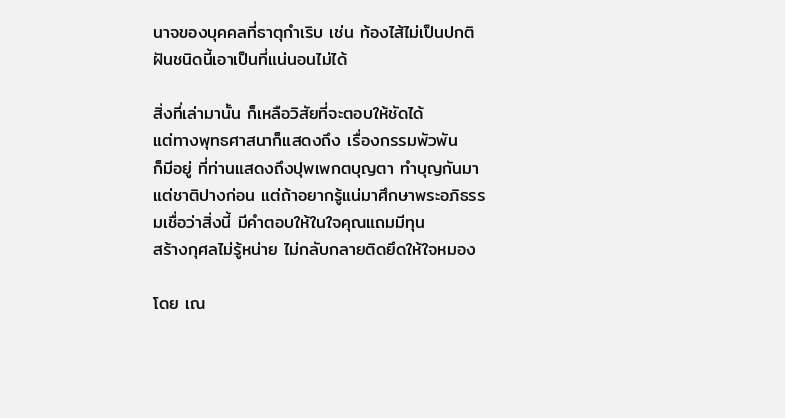นาจของบุคคลที่ธาตุกำเริบ เช่น ท้องไส้ไม่เป็นปกติ ฝันชนิดนี้เอาเป็นที่แน่นอนไม่ได้

สิ่งที่เล่ามานั้น ก็เหลือวิสัยที่จะตอบให้ชัดได้
แต่ทางพุทธศาสนาก็แสดงถึง เรื่องกรรมพัวพัน
ก็มีอยู่ ที่ท่านแสดงถึงปุพเพกตบุญตา ทำบุญกันมา
แต่ชาติปางก่อน แต่ถ้าอยากรู้แน่มาศึกษาพระอภิธรรมเชื่อว่าสิ่งนี้ มีคำตอบให้ในใจคุณแถมมีทุน
สร้างกุศลไม่รู้หน่าย ไม่กลับกลายติดยึดให้ใจหมอง

โดย เณ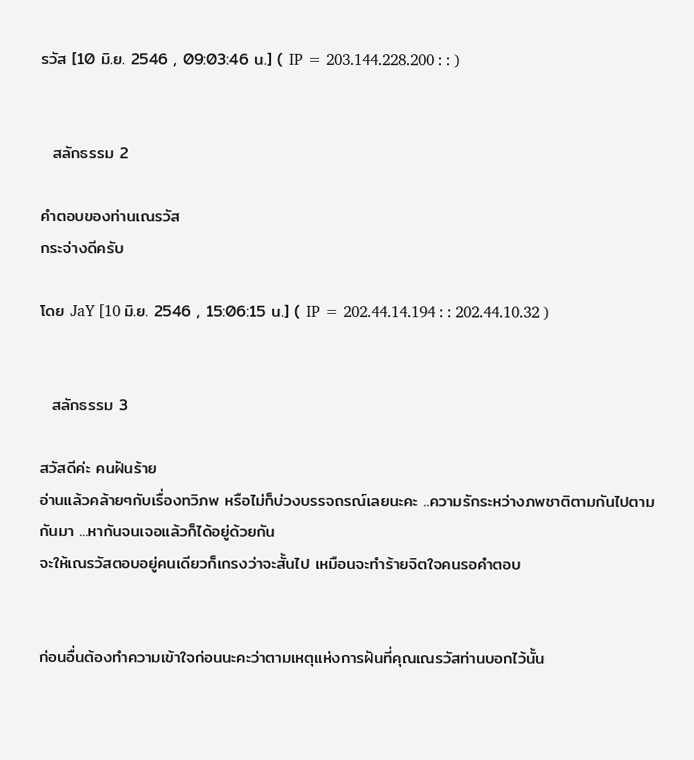รวัส [10 มิ.ย. 2546 , 09:03:46 น.] ( IP = 203.144.228.200 : : )


  สลักธรรม 2

คำตอบของท่านเณรวัส
กระจ่างดีครับ

โดย JaY [10 มิ.ย. 2546 , 15:06:15 น.] ( IP = 202.44.14.194 : : 202.44.10.32 )


  สลักธรรม 3

สวัสดีค่ะ คนฝันร้าย
อ่านแล้วคล้ายๆกับเรื่องทวิภพ หรือไม่ก็บ่วงบรรจถรณ์เลยนะคะ ..ความรักระหว่างภพชาติตามกันไปตามกันมา ...หากันจนเจอแล้วก็ได้อยู่ด้วยกัน
จะให้เณรวัสตอบอยู่คนเดียวก็เกรงว่าจะสั้นไป เหมือนจะทำร้ายจิตใจคนรอคำตอบ


ก่อนอื่นต้องทำความเข้าใจก่อนนะคะว่าตามเหตุแห่งการฝันที่คุณเณรวัสท่านบอกไว้นั้น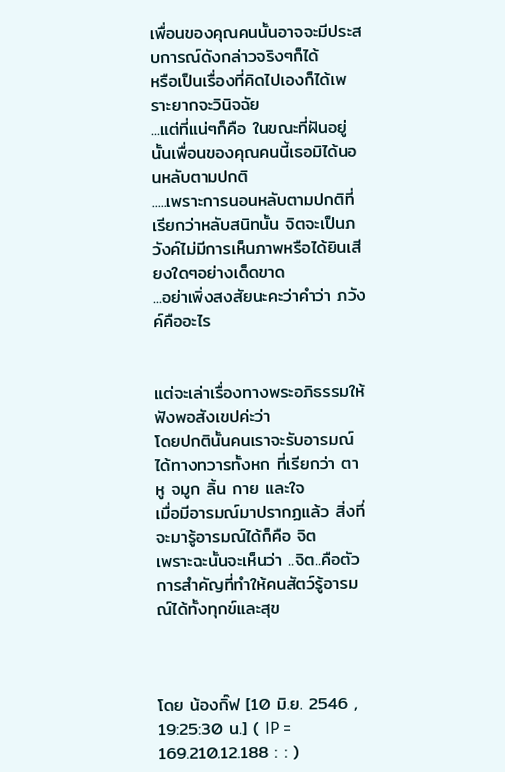เพื่อนของคุณคนนั้นอาจจะมีประสบการณ์ดังกล่าวจริงๆก็ได้
หรือเป็นเรื่องที่คิดไปเองก็ได้เพราะยากจะวินิจฉัย
...แต่ที่แน่ๆก็คือ ในขณะที่ฝันอยู่นั้นเพื่อนของคุณคนนี้เธอมิได้นอนหลับตามปกติ
.....เพราะการนอนหลับตามปกติที่เรียกว่าหลับสนิทนั้น จิตจะเป็นภวังค์ไม่มีการเห็นภาพหรือได้ยินเสียงใดๆอย่างเด็ดขาด
...อย่าเพิ่งสงสัยนะคะว่าคำว่า ภวังค์คืออะไร


แต่จะเล่าเรื่องทางพระอภิธรรมให้ฟังพอสังเขปค่ะว่า
โดยปกตินั้นคนเราจะรับอารมณ์ได้ทางทวารทั้งหก ที่เรียกว่า ตา หู จมูก ลิ้น กาย และใจ
เมื่อมีอารมณ์มาปรากฏแล้ว สิ่งที่จะมารู้อารมณ์ได้ก็คือ จิต
เพราะฉะนั้นจะเห็นว่า ..จิต..คือตัวการสำคัญที่ทำให้คนสัตว์รู้อารมณ์ได้ทั้งทุกข์และสุข



โดย น้องกิ๊ฟ [10 มิ.ย. 2546 , 19:25:30 น.] ( IP = 169.210.12.188 : : )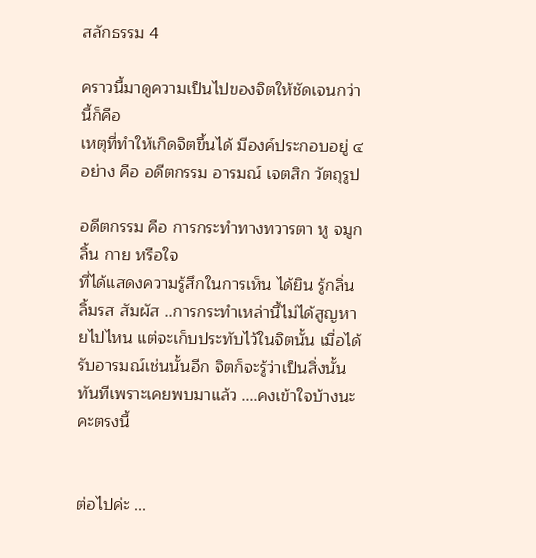สลักธรรม 4

คราวนี้มาดูความเป็นไปของจิตให้ชัดเจนกว่านี้ก็คือ
เหตุที่ทำให้เกิดจิตขึ้นได้ มีองค์ประกอบอยู่ ๔ อย่าง คือ อดีตกรรม อารมณ์ เจตสิก วัตถุรูป

อดีตกรรม คือ การกระทำทางทวารตา หู จมูก ลิ้น กาย หรือใจ
ที่ได้แสดงความรู้สึกในการเห็น ได้ยิน รู้กลิ่น ลิ้มรส สัมผัส ..การกระทำเหล่านี้ไม่ได้สูญหายไปไหน แต่จะเก็บประทับไว้ในจิตนั้น เมื่อได้รับอารมณ์เช่นนั้นอีก จิตก็จะรู้ว่าเป็นสิ่งนั้นทันทีเพราะเคยพบมาแล้ว ....คงเข้าใจบ้างนะคะตรงนี้


ต่อไปค่ะ ...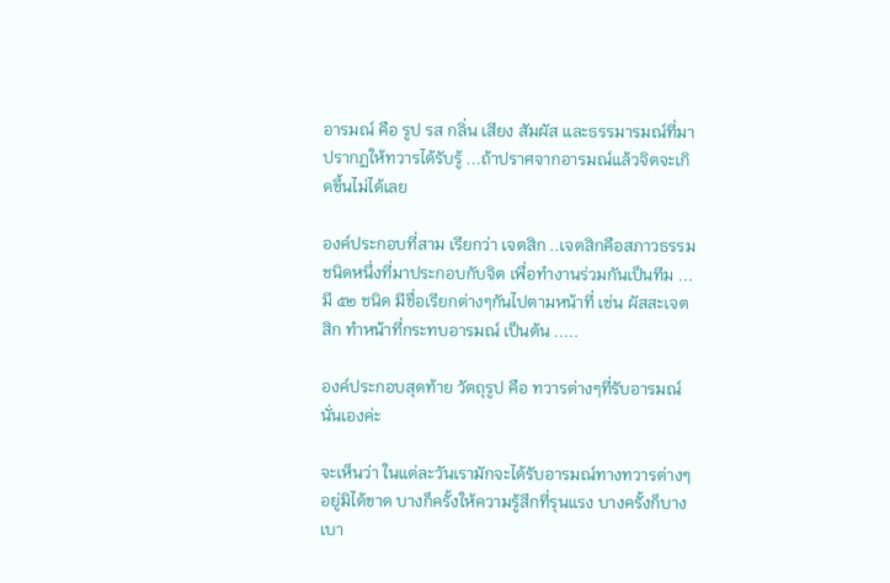อารมณ์ คือ รูป รส กลิ่น เสียง สัมผัส และธรรมารมณ์ที่มาปรากฏให้ทวารได้รับรู้ ...ถ้าปราศจากอารมณ์แล้วจิตจะเกิดขึ้นไม่ได้เลย

องค์ประกอบที่สาม เรียกว่า เจตสิก ..เจตสิกคือสภาวธรรมชนิดหนึ่งที่มาประกอบกับจิต เพื่อทำงานร่วมกันเป็นทีม ...มี ๕๒ ชนิด มีชื่อเรียกต่างๆกันไปตามหน้าที่ เช่น ผัสสะเจตสิก ทำหน้าที่กระทบอารมณ์ เป็นต้น .....

องค์ประกอบสุดท้าย วัตถุรูป คือ ทวารต่างๆที่รับอารมณ์นั่นเองค่ะ

จะเห็นว่า ในแต่ละวันเรามักจะได้รับอารมณ์ทางทวารต่างๆอยู่มิได้ขาด บางก็ครั้งให้ความรู้สึกที่รุนแรง บางครั้งก็บางเบา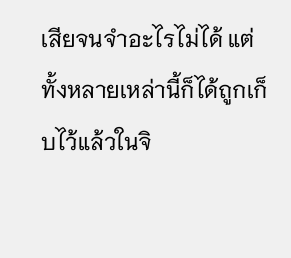เสียจนจำอะไรไม่ได้ แต่ทั้งหลายเหล่านี้ก็ได้ถูกเก็บไว้แล้วในจิ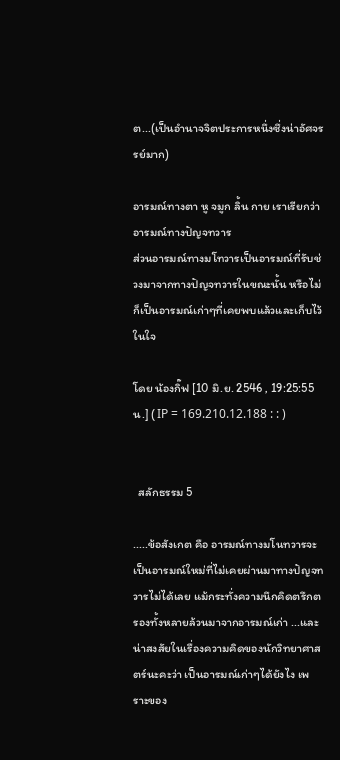ต...(เป็นอำนาจจิตประการหนึ่งซึ่งน่าอัศจรรย์มาก)

อารมณ์ทางตา หู จมูก ลิ้น กาย เราเรียกว่า อารมณ์ทางปัญจทวาร
ส่วนอารมณ์ทางมโทวารเป็นอารมณ์ที่รับช่วงมาจากทางปัญจทวารในขณะนั้น หรือไม่ก็เป็นอารมณ์เก่าๆที่เคยพบแล้วและเก็บไว้ในใจ

โดย น้องกิ๊ฟ [10 มิ.ย. 2546 , 19:25:55 น.] ( IP = 169.210.12.188 : : )


  สลักธรรม 5

.....ข้อสังเกต คือ อารมณ์ทางมโนทวารจะเป็นอารมณ์ใหม่ที่ไม่เคยผ่านมาทางปัญจทวารไม่ได้เลย แม้กระทั่งความนึกคิดตรึกตรองทั้งหลายล้วนมาจากอารมณ์เก่า ...และน่าสงสัยในเรื่องความคิดของนักวิทยาศาสตร์นะคะว่า เป็นอารมณ์เก่าๆได้ยังไง เพราะของ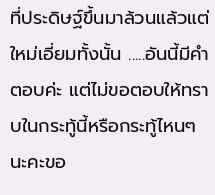ที่ประดิษฐ์ขึ้นมาล้วนแล้วแต่ใหม่เอี่ยมทั้งนั้น .....อันนี้มีคำตอบค่ะ แต่ไม่ขอตอบให้ทราบในกระทู้นี้หรือกระทู้ไหนๆนะคะขอ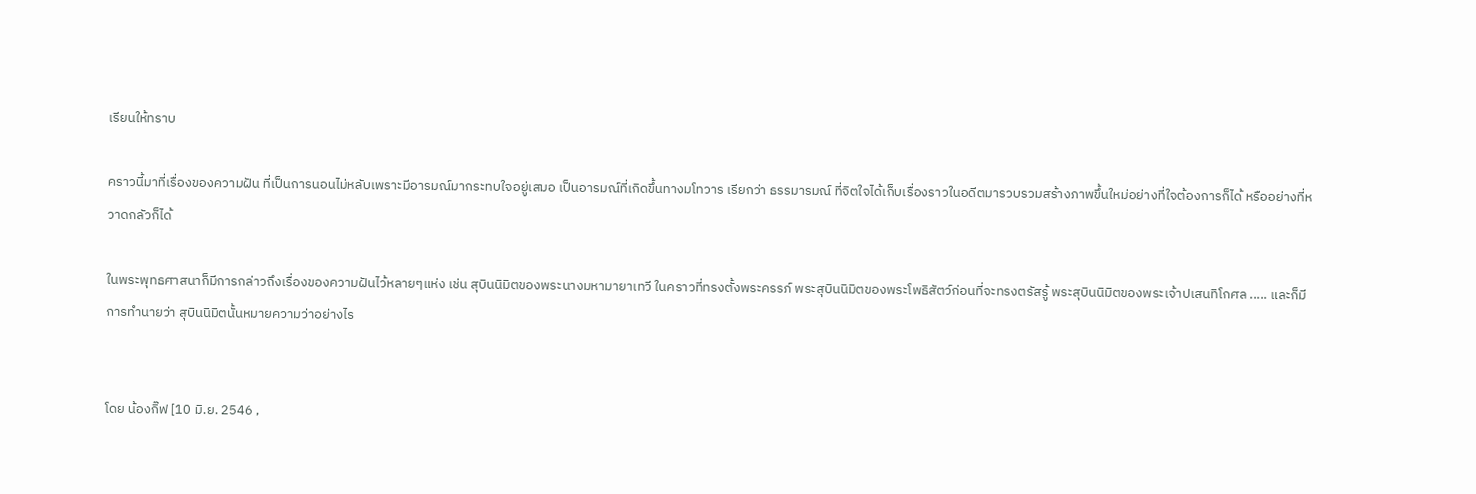เรียนให้ทราบ

คราวนี้มาที่เรื่องของความฝัน ที่เป็นการนอนไม่หลับเพราะมีอารมณ์มากระทบใจอยู่เสมอ เป็นอารมณ์ที่เกิดขึ้นทางมโทวาร เรียกว่า ธรรมารมณ์ ที่จิตใจได้เก็บเรื่องราวในอดีตมารวบรวมสร้างภาพขึ้นใหม่อย่างที่ใจต้องการก็ได้ หรืออย่างที่หวาดกลัวก็ได้

ในพระพุทธศาสนาก็มีการกล่าวถึงเรื่องของความฝันไว้หลายๆแห่ง เช่น สุบินนิมิตของพระนางมหามายาเทวี ในคราวที่ทรงตั้งพระครรภ์ พระสุบินนิมิตของพระโพธิสัตว์ก่อนที่จะทรงตรัสรู้ พระสุบินนิมิตของพระเจ้าปเสนทิโกศล ..... และก็มีการทำนายว่า สุบินนิมิตนั้นหมายความว่าอย่างไร


โดย น้องกิ๊ฟ [10 มิ.ย. 2546 ,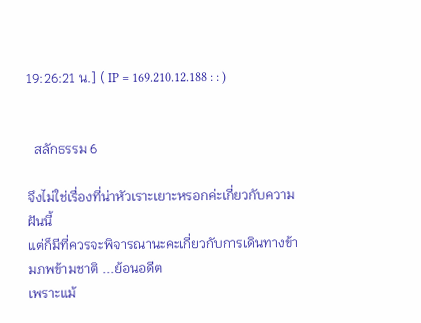19:26:21 น.] ( IP = 169.210.12.188 : : )


  สลักธรรม 6

จึงไม่ใช่เรื่องที่น่าหัวเราะเยาะหรอกค่ะเกี่ยวกับความฝันนี้
แต่ก็มีที่ควรจะพิจารณานะคะเกี่ยวกับการเดินทางข้ามภพข้ามชาติ ...ย้อนอดีต
เพราะแม้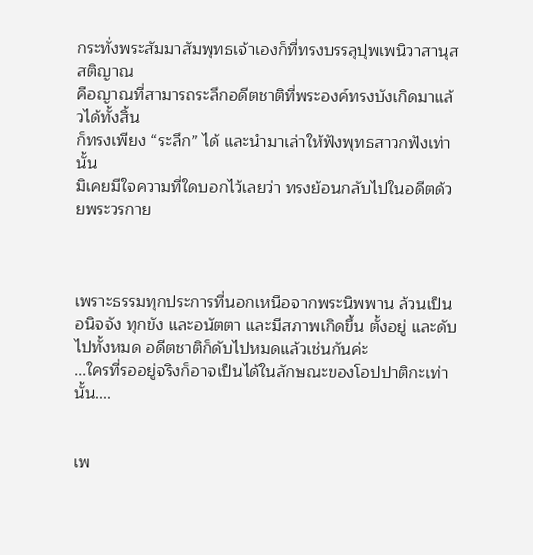กระทั่งพระสัมมาสัมพุทธเจ้าเองก็ที่ทรงบรรลุปุพเพนิวาสานุสสติญาณ
คือญาณที่สามารถระลึกอดีตชาติที่พระองค์ทรงบังเกิดมาแล้วได้ทั้งสิ้น
ก็ทรงเพียง “ระลึก” ได้ และนำมาเล่าให้ฟังพุทธสาวกฟังเท่านั้น
มิเคยมีใจความที่ใดบอกไว้เลยว่า ทรงย้อนกลับไปในอดีตด้วยพระวรกาย



เพราะธรรมทุกประการที่นอกเหนือจากพระนิพพาน ล้วนเป็นอนิจจัง ทุกขัง และอนัตตา และมีสภาพเกิดขึ้น ตั้งอยู่ และดับไปทั้งหมด อดีตชาติก็ดับไปหมดแล้วเช่นกันค่ะ
...ใครที่รออยู่จริงก็อาจเป็นได้ในลักษณะของโอปปาติกะเท่านั้น....


เพ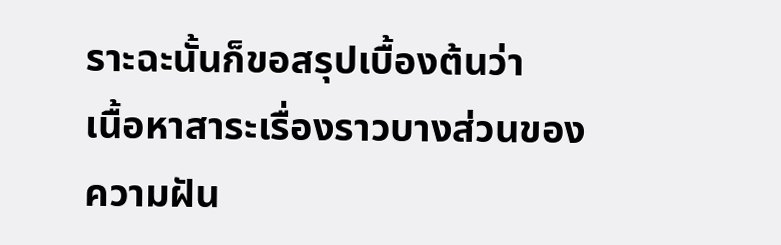ราะฉะนั้นก็ขอสรุปเบื้องต้นว่า
เนื้อหาสาระเรื่องราวบางส่วนของความฝัน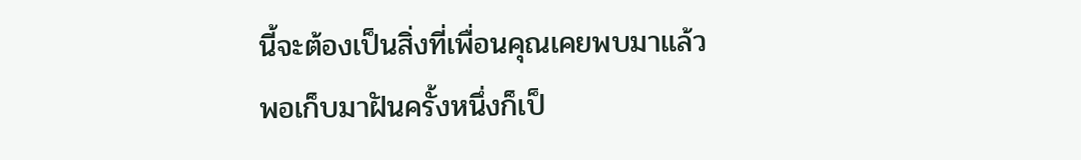นี้จะต้องเป็นสิ่งที่เพื่อนคุณเคยพบมาแล้ว
พอเก็บมาฝันครั้งหนึ่งก็เป็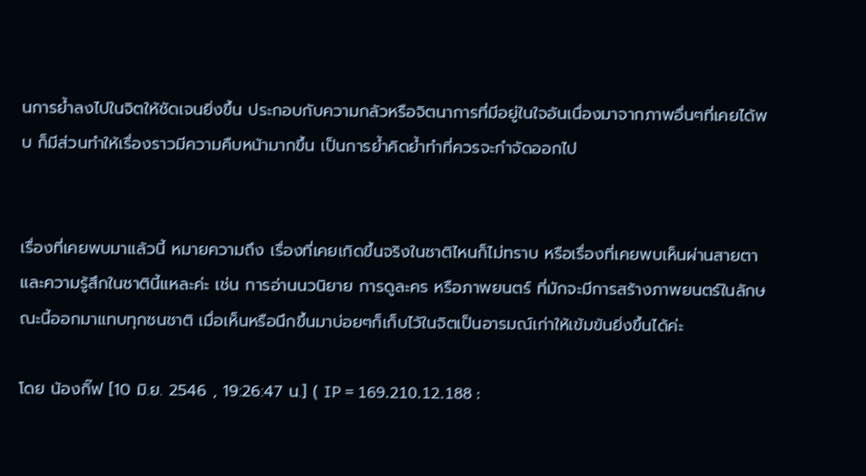นการย้ำลงไปในจิตให้ชัดเจนยิ่งขึ้น ประกอบกับความกลัวหรือจิตนาการที่มีอยู่ในใจอันเนื่องมาจากภาพอื่นๆที่เคยได้พบ ก็มีส่วนทำให้เรื่องราวมีความคืบหน้ามากขึ้น เป็นการย้ำคิดย้ำทำที่ควรจะกำจัดออกไป


เรื่องที่เคยพบมาแล้วนี้ หมายความถึง เรื่องที่เคยเกิดขึ้นจริงในชาติไหนก็ไม่ทราบ หรือเรื่องที่เคยพบเห็นผ่านสายตาและความรู้สึกในชาตินี้แหละค่ะ เช่น การอ่านนวนิยาย การดูละคร หรือภาพยนตร์ ที่มักจะมีการสร้างภาพยนตร์ในลักษณะนี้ออกมาแทบทุกชนชาติ เมื่อเห็นหรือนึกขึ้นมาบ่อยๆก็เก็บไว้ในจิตเป็นอารมณ์เก่าให้เข้มข้นยิ่งขึ้นได้ค่ะ

โดย น้องกิ๊ฟ [10 มิ.ย. 2546 , 19:26:47 น.] ( IP = 169.210.12.188 :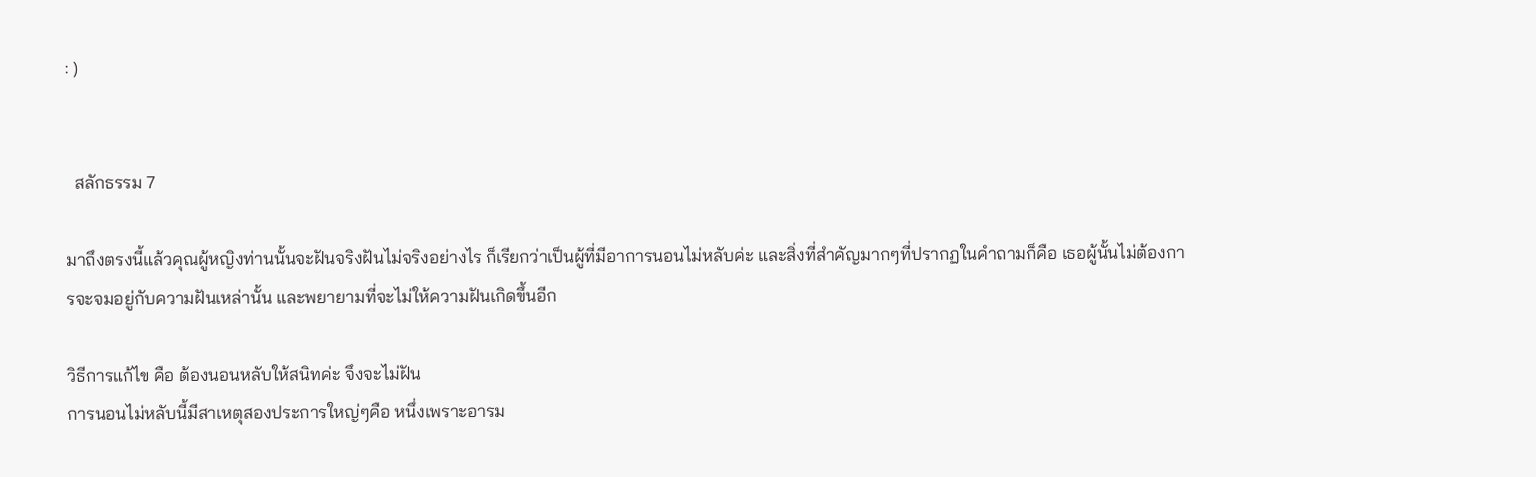: )


  สลักธรรม 7

มาถึงตรงนี้แล้วคุณผู้หญิงท่านนั้นจะฝันจริงฝันไม่จริงอย่างไร ก็เรียกว่าเป็นผู้ที่มีอาการนอนไม่หลับค่ะ และสิ่งที่สำคัญมากๆที่ปรากฏในคำถามก็คือ เธอผู้นั้นไม่ต้องการจะจมอยู่กับความฝันเหล่านั้น และพยายามที่จะไม่ให้ความฝันเกิดขึ้นอีก

วิธีการแก้ไข คือ ต้องนอนหลับให้สนิทค่ะ จึงจะไม่ฝัน
การนอนไม่หลับนี้มีสาเหตุสองประการใหญ่ๆคือ หนึ่งเพราะอารม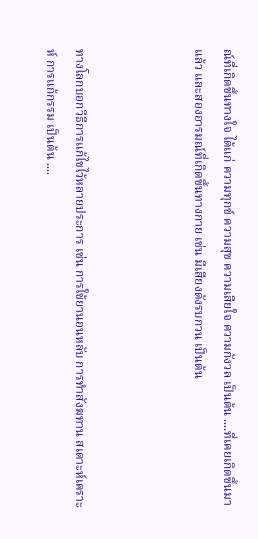ณ์ที่เกิดขึ้นทางใจ ได้แก่ ความทุกข์ ความสุข ความเสียใจ ความกังวล เป็นต้น ....ที่เคยเกิดขึ้นมาแล้ว และสองอารมณ์ที่เกิดขึ้นทางกาย เช่น มีเสียงดังรบกวน เป็นต้น



ทางโลกบอกวีธีการแก้ไขไว้หลายประการ เช่น การใช้ยานอนหลับ การทำสังฆทาน สเดาะห์เคราะห์ การแก้กรรม เป็นต้น ....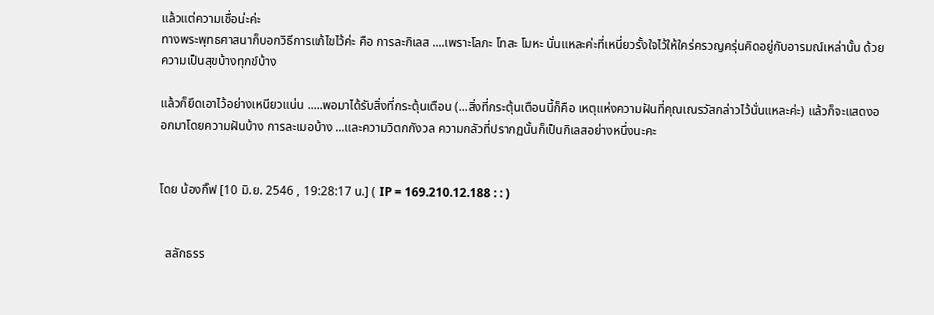แล้วแต่ความเชื่อน่ะค่ะ
ทางพระพุทธศาสนาก็บอกวิธีการแก้ไขไว้ค่ะ คือ การละกิเลส ....เพราะโลภะ โทสะ โมหะ นั่นแหละค่ะที่เหนี่ยวรั้งใจไว้ให้ใคร่ครวญครุ่นคิดอยู่กับอารมณ์เหล่านั้น ด้วยความเป็นสุขบ้างทุกข์บ้าง

แล้วก็ยึดเอาไว้อย่างเหนียวแน่น .....พอมาได้รับสิ่งที่กระตุ้นเตือน (...สิ่งที่กระตุ้นเตือนนี้ก็คือ เหตุแห่งความฝันที่คุณเณรวัสกล่าวไว้นั่นแหละค่ะ) แล้วก็จะแสดงออกมาโดยความฝันบ้าง การละเมอบ้าง ...และความวิตกกังวล ความกลัวที่ปรากฏนั้นก็เป็นกิเลสอย่างหนึ่งนะคะ


โดย น้องกิ๊ฟ [10 มิ.ย. 2546 , 19:28:17 น.] ( IP = 169.210.12.188 : : )


  สลักธรร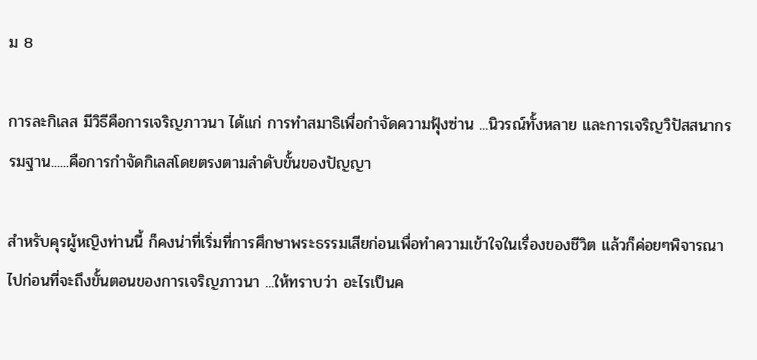ม 8

การละกิเลส มีวิธีคือการเจริญภาวนา ได้แก่ การทำสมาธิเพื่อกำจัดความฟุ้งซ่าน ...นิวรณ์ทั้งหลาย และการเจริญวิปัสสนากรรมฐาน......คือการกำจัดกิเลสโดยตรงตามลำดับขั้นของปัญญา

สำหรับคุรผู้หญิงท่านนี้ ก็คงน่าที่เริ่มที่การศึกษาพระธรรมเสียก่อนเพื่อทำความเข้าใจในเรื่องของชีวิต แล้วก็ค่อยๆพิจารณาไปก่อนที่จะถึงขั้นตอนของการเจริญภาวนา ...ให้ทราบว่า อะไรเป็นค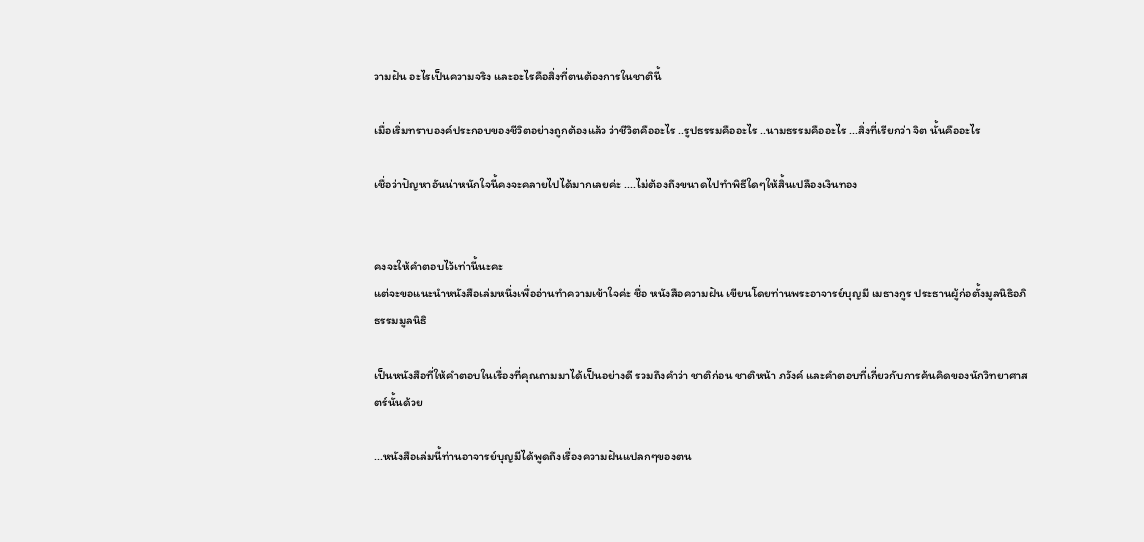วามฝัน อะไรเป็นความจริง และอะไรคือสิ่งที่ตนต้องการในชาตินี้

เมื่อเริ่มทราบองค์ประกอบของชีวิตอย่างถูกต้องแล้ว ว่าชีวิตคืออะไร ..รูปธรรมคืออะไร ..นามธรรมคืออะไร ...สิ่งที่เรียกว่า จิต นั้นคืออะไร

เชื่อว่าปัญหาอันน่าหนักใจนี้คงจะคลายไปได้มากเลยค่ะ ....ไม่ต้องถึงขนาดไปทำพิธีใดๆให้สิ้นเปลืองเงินทอง


คงจะให้คำตอบไว้เท่านี้นะคะ
แต่จะขอแนะนำหนังสือเล่มหนึ่งเพื่ออ่านทำความเข้าใจค่ะ ชื่อ หนังสือความฝัน เขียนโดยท่านพระอาจารย์บุญมี เมธางกูร ประธานผู้ก่อตั้งมูลนิธิอภิธรรมมูลนิธิ

เป็นหนังสือที่ให้คำตอบในเรื่องที่คุณถามมาได้เป็นอย่างดี รวมถึงคำว่า ชาติก่อน ชาติหน้า ภวังค์ และคำตอบที่เกี่ยวกับการค้นคิดของนักวิทยาศาสตร์นั้นด้วย

...หนังสือเล่มนี้ท่านอาจารย์บุญมีได้พูดถึงเรื่องความฝันแปลกๆของตน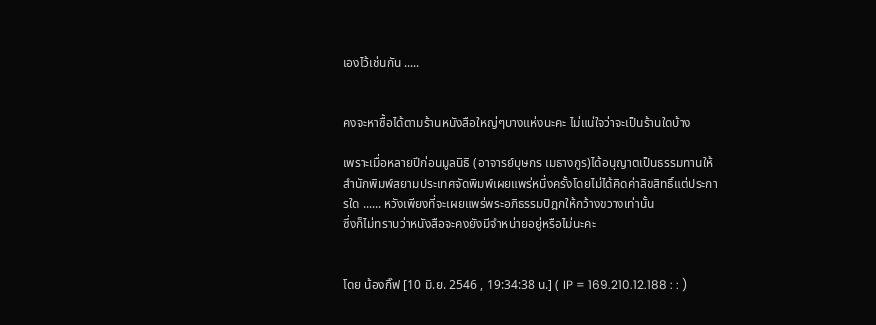เองไว้เช่นกัน .....


คงจะหาซื้อได้ตามร้านหนังสือใหญ่ๆบางแห่งนะคะ ไม่แน่ใจว่าจะเป็นร้านใดบ้าง

เพราะเมื่อหลายปีก่อนมูลนิธิ (อาจารย์บุษกร เมธางกูร)ได้อนุญาตเป็นธรรมทานให้สำนักพิมพ์สยามประเทศจัดพิมพ์เผยแพร่หนึ่งครั้งโดยไม่ได้คิดค่าลิขสิทธิ์แต่ประการใด ...... หวังเพียงที่จะเผยแพร่พระอภิธรรมปิฎกให้กว้างขวางเท่านั้น
ซึ่งก็ไม่ทราบว่าหนังสือจะคงยังมีจำหน่ายอยู่หรือไม่นะคะ


โดย น้องกิ๊ฟ [10 มิ.ย. 2546 , 19:34:38 น.] ( IP = 169.210.12.188 : : )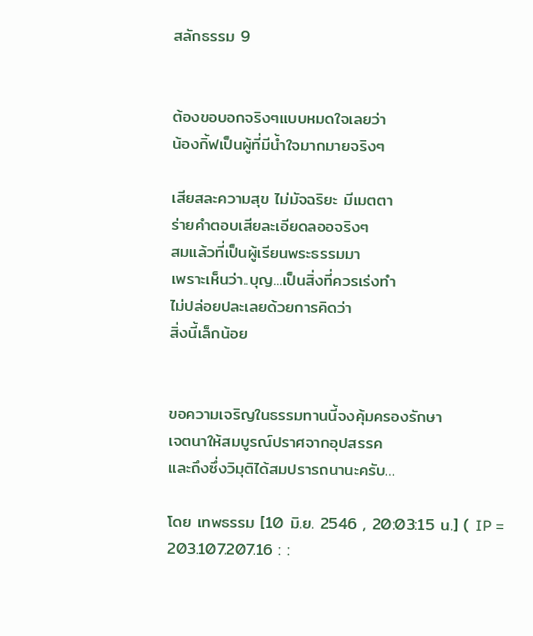สลักธรรม 9


ต้องขอบอกจริงๆแบบหมดใจเลยว่า
น้องกิ้ฟเป็นผู้ที่มีน้ำใจมากมายจริงๆ

เสียสละความสุข ไม่มัจฉริยะ มีเมตตา
ร่ายคำตอบเสียละเอียดลออจริงๆ
สมแล้วที่เป็นผู้เรียนพระธรรมมา
เพราะเห็นว่า..บุญ...เป็นสิ่งที่ควรเร่งทำ
ไม่ปล่อยปละเลยด้วยการคิดว่า
สิ่งนี้เล็กน้อย


ขอความเจริญในธรรมทานนี้จงคุ้มครองรักษา
เจตนาให้สมบูรณ์ปราศจากอุปสรรค
และถึงซึ่งวิมุติได้สมปรารถนานะครับ…

โดย เทพธรรม [10 มิ.ย. 2546 , 20:03:15 น.] ( IP = 203.107.207.16 : :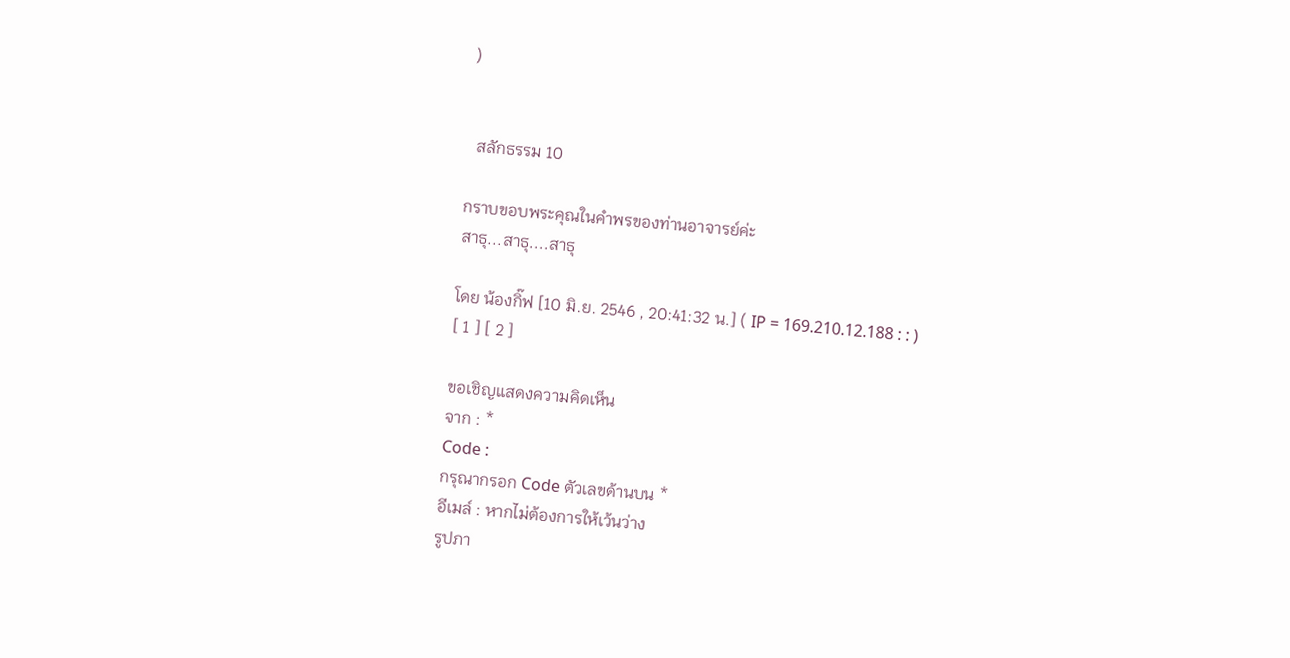)


  สลักธรรม 10

กราบขอบพระคุณในคำพรของท่านอาจารย์ค่ะ
สาธุ...สาธุ....สาธุ

โดย น้องกิ๊ฟ [10 มิ.ย. 2546 , 20:41:32 น.] ( IP = 169.210.12.188 : : )
[ 1 ] [ 2 ]

ขอเชิญแสดงความคิดเห็น
จาก : *
Code :
กรุณากรอก Code ตัวเลขด้านบน *
อีเมล์ : หากไม่ต้องการให้เว้นว่าง
รูปภา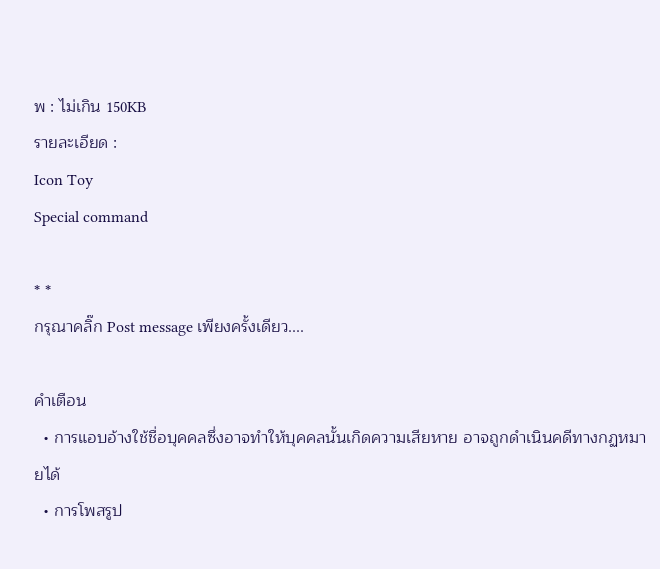พ : ไม่เกิน 150KB
รายละเอียด :
Icon Toy
Special command

* *
กรุณาคลิ๊ก Post message เพียงครั้งเดียว....

คำเตือน
  • การแอบอ้างใช้ชื่อบุคคลซึ่งอาจทำให้บุคคลนั้นเกิดความเสียหาย อาจถูกดำเนินคดีทางกฏหมายได้
  • การโพสรูป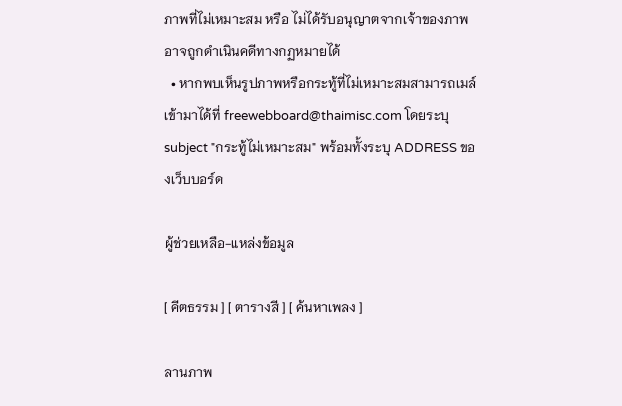ภาพที่ไม่เหมาะสม หรือ ไม่ได้รับอนุญาตจากเจ้าของภาพ อาจถูกดำเนินคดีทางกฏหมายได้
  • หากพบเห็นรูปภาพหรือกระทู้ที่ไม่เหมาะสมสามารถเมล์เข้ามาได้ที่ freewebboard@thaimisc.com โดยระบุ subject "กระทู้ไม่เหมาะสม" พร้อมทั้งระบุ ADDRESS ของเว็บบอร์ด

ผู้ช่วยเหลือ-แหล่งข้อมูล

[ คีตธรรม ] [ ตารางสี ] [ ค้นหาเพลง ]

ลานภาพ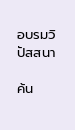อบรมวิปัสสนา

ค้น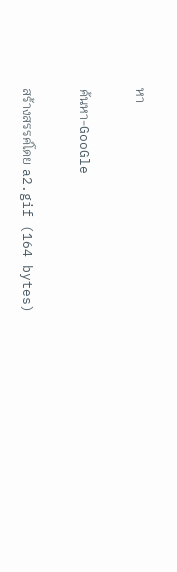หา

ค้นหา-GooGle

สร้างสรรค์โดย a2.gif (164 bytes)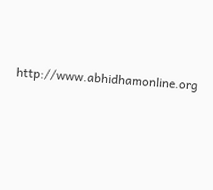http://www.abhidhamonline.org